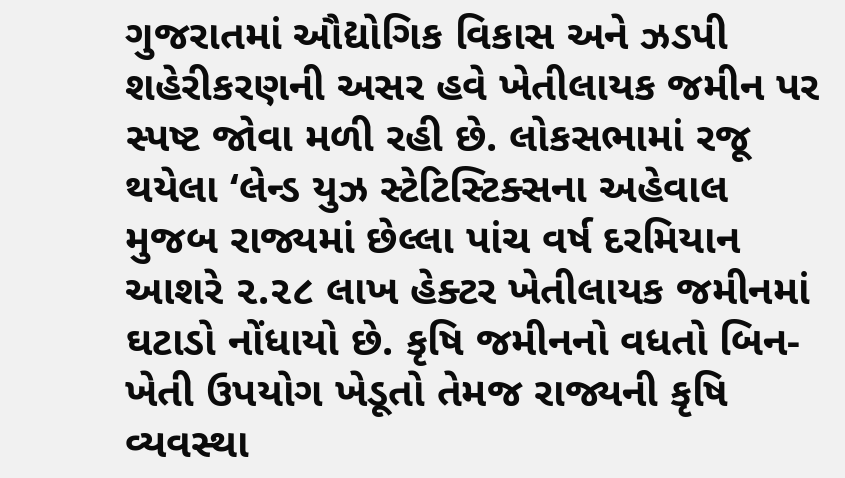ગુજરાતમાં ઔદ્યોગિક વિકાસ અને ઝડપી શહેરીકરણની અસર હવે ખેતીલાયક જમીન પર સ્પષ્ટ જોવા મળી રહી છે. લોકસભામાં રજૂ થયેલા ‘લેન્ડ યુઝ સ્ટેટિસ્ટિક્સના અહેવાલ મુજબ રાજ્યમાં છેલ્લા પાંચ વર્ષ દરમિયાન આશરે ૨.૨૮ લાખ હેક્ટર ખેતીલાયક જમીનમાં ઘટાડો નોંધાયો છે. કૃષિ જમીનનો વધતો બિન-ખેતી ઉપયોગ ખેડૂતો તેમજ રાજ્યની કૃષિ વ્યવસ્થા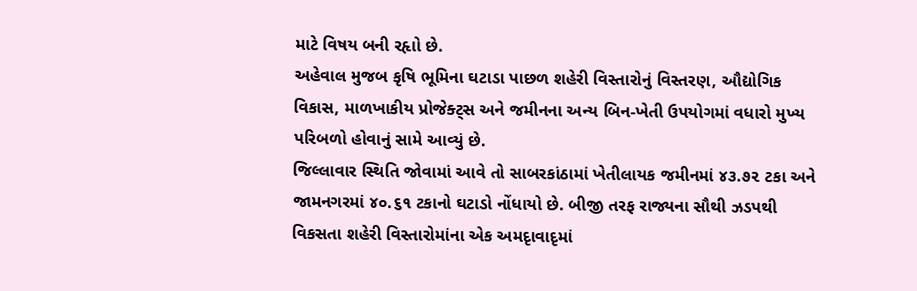માટે વિષય બની રહૃાો છે.
અહેવાલ મુજબ કૃષિ ભૂમિના ઘટાડા પાછળ શહેરી વિસ્તારોનું વિસ્તરણ, ઔદ્યોગિક વિકાસ, માળખાકીય પ્રોજેક્ટ્સ અને જમીનના અન્ય બિન-ખેતી ઉપયોગમાં વધારો મુખ્ય પરિબળો હોવાનું સામે આવ્યું છે.
જિલ્લાવાર સ્થિતિ જોવામાં આવે તો સાબરકાંઠામાં ખેતીલાયક જમીનમાં ૪૩.૭૨ ટકા અને જામનગરમાં ૪૦.૬૧ ટકાનો ઘટાડો નોંધાયો છે. બીજી તરફ રાજ્યના સૌથી ઝડપથી વિકસતા શહેરી વિસ્તારોમાંના એક અમદૃાવાદૃમાં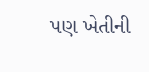પણ ખેતીની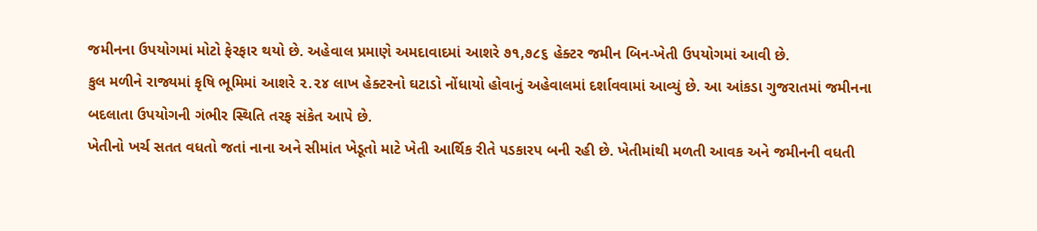જમીનના ઉપયોગમાં મોટો ફેરફાર થયો છે. અહેવાલ પ્રમાણે અમદાવાદમાં આશરે ૭૧,૭૮૬ હેક્ટર જમીન બિન-ખેતી ઉપયોગમાં આવી છે.
કુલ મળીને રાજ્યમાં કૃષિ ભૂમિમાં આશરે ૨.૨૪ લાખ હેક્ટરનો ઘટાડો નોંધાયો હોવાનું અહેવાલમાં દર્શાવવામાં આવ્યું છે. આ આંકડા ગુજરાતમાં જમીનના બદલાતા ઉપયોગની ગંભીર સ્થિતિ તરફ સંકેત આપે છે.
ખેતીનો ખર્ચ સતત વધતો જતાં નાના અને સીમાંત ખેડૂતો માટે ખેતી આર્થિક રીતે પડકારપ બની રહી છે. ખેતીમાંથી મળતી આવક અને જમીનની વધતી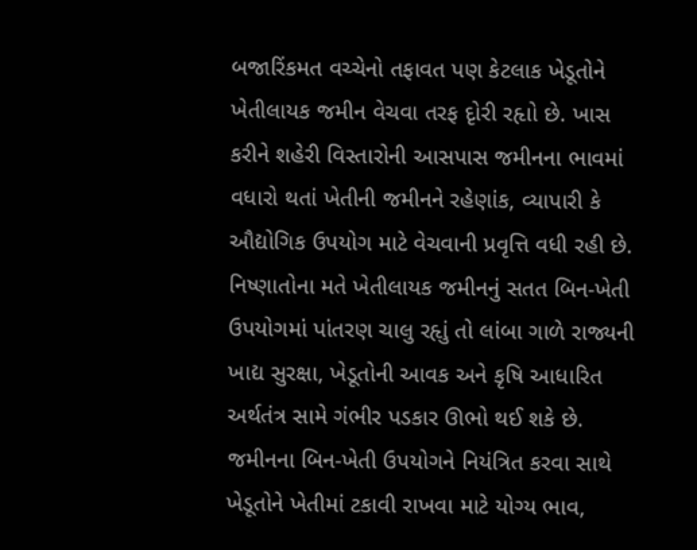બજારિંકમત વચ્ચેનો તફાવત પણ કેટલાક ખેડૂતોને ખેતીલાયક જમીન વેચવા તરફ દૃોરી રહૃાો છે. ખાસ કરીને શહેરી વિસ્તારોની આસપાસ જમીનના ભાવમાં વધારો થતાં ખેતીની જમીનને રહેણાંક, વ્યાપારી કે ઔદ્યોગિક ઉપયોગ માટે વેચવાની પ્રવૃત્તિ વધી રહી છે.
નિષ્ણાતોના મતે ખેતીલાયક જમીનનું સતત બિન-ખેતી ઉપયોગમાં પાંતરણ ચાલુ રહૃાું તો લાંબા ગાળે રાજ્યની ખાદ્ય સુરક્ષા, ખેડૂતોની આવક અને કૃષિ આધારિત અર્થતંત્ર સામે ગંભીર પડકાર ઊભો થઈ શકે છે. જમીનના બિન-ખેતી ઉપયોગને નિયંત્રિત કરવા સાથે ખેડૂતોને ખેતીમાં ટકાવી રાખવા માટે યોગ્ય ભાવ,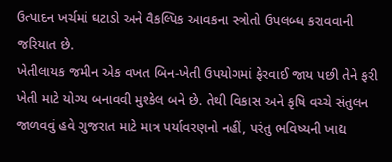ઉત્પાદન ખર્ચમાં ઘટાડો અને વૈકલ્પિક આવકના સ્ત્રોતો ઉપલબ્ધ કરાવવાની જરિયાત છે.
ખેતીલાયક જમીન એક વખત બિન-ખેતી ઉપયોગમાં ફેરવાઈ જાય પછી તેને ફરી ખેતી માટે યોગ્ય બનાવવી મુશ્કેલ બને છે. તેથી વિકાસ અને કૃષિ વચ્ચે સંતુલન જાળવવું હવે ગુજરાત માટે માત્ર પર્યાવરણનો નહીં, પરંતુ ભવિષ્યની ખાદ્ય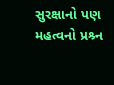સુરક્ષાનો પણ મહત્વનો પ્રશ્ર્ન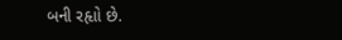બની રહૃાો છે.